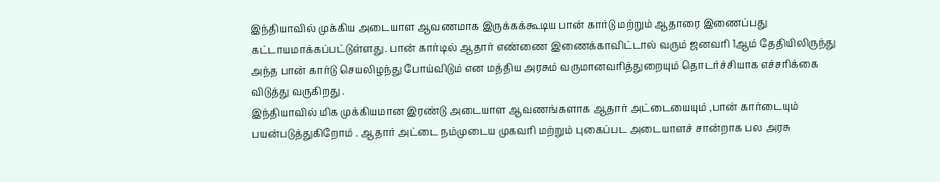இந்தியாவில் முக்கிய அடையாள ஆவணமாக இருக்கக்கூடிய பான் கார்டு மற்றும் ஆதாரை இணைப்பது கட்டாயமாக்கப்பட்டுள்ளது. பான் கார்டில் ஆதார் எண்ணை இணைக்காவிட்டால் வரும் ஜனவரி 1ஆம் தேதியிலிருந்து அந்த பான் கார்டு செயலிழந்து போய்விடும் என மத்திய அரசும் வருமானவரித்துறையும் தொடர்ச்சியாக எச்சரிக்கை விடுத்து வருகிறது .
இந்தியாவில் மிக முக்கியமான இரண்டு அடையாள ஆவணங்களாக ஆதார் அட்டையையும் ,பான் கார்டையும் பயன்படுத்துகிறோம் . ஆதார் அட்டை நம்முடைய முகவரி மற்றும் புகைப்பட அடையாளச் சான்றாக பல அரசு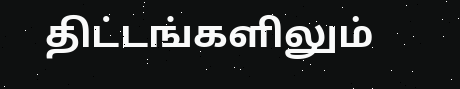திட்டங்களிலும்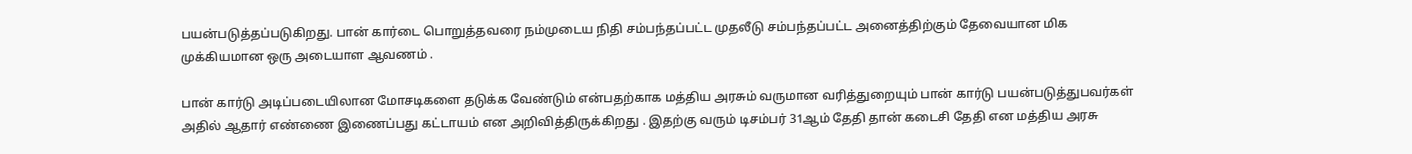பயன்படுத்தப்படுகிறது. பான் கார்டை பொறுத்தவரை நம்முடைய நிதி சம்பந்தப்பட்ட முதலீடு சம்பந்தப்பட்ட அனைத்திற்கும் தேவையான மிக முக்கியமான ஒரு அடையாள ஆவணம் .

பான் கார்டு அடிப்படையிலான மோசடிகளை தடுக்க வேண்டும் என்பதற்காக மத்திய அரசும் வருமான வரித்துறையும் பான் கார்டு பயன்படுத்துபவர்கள் அதில் ஆதார் எண்ணை இணைப்பது கட்டாயம் என அறிவித்திருக்கிறது . இதற்கு வரும் டிசம்பர் 31ஆம் தேதி தான் கடைசி தேதி என மத்திய அரசு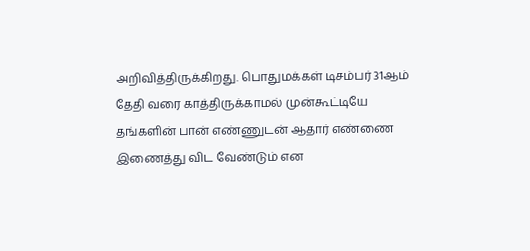அறிவித்திருக்கிறது. பொதுமக்கள் டிசம்பர் 31ஆம் தேதி வரை காத்திருக்காமல் முன்கூட்டியே தங்களின் பான் எண்ணுடன் ஆதார் எண்ணை இணைத்து விட வேண்டும் என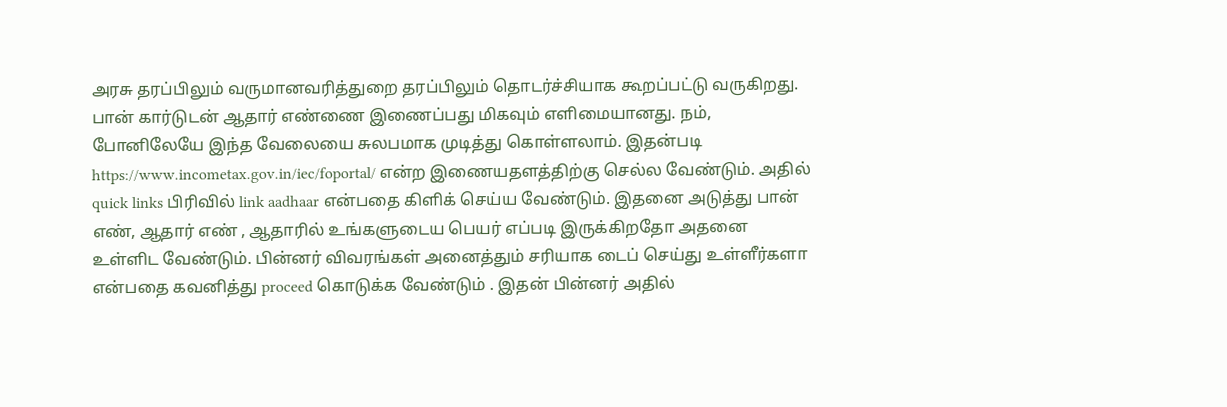அரசு தரப்பிலும் வருமானவரித்துறை தரப்பிலும் தொடர்ச்சியாக கூறப்பட்டு வருகிறது.
பான் கார்டுடன் ஆதார் எண்ணை இணைப்பது மிகவும் எளிமையானது. நம், போனிலேயே இந்த வேலையை சுலபமாக முடித்து கொள்ளலாம். இதன்படி https://www.incometax.gov.in/iec/foportal/ என்ற இணையதளத்திற்கு செல்ல வேண்டும். அதில் quick links பிரிவில் link aadhaar என்பதை கிளிக் செய்ய வேண்டும். இதனை அடுத்து பான் எண், ஆதார் எண் , ஆதாரில் உங்களுடைய பெயர் எப்படி இருக்கிறதோ அதனை உள்ளிட வேண்டும். பின்னர் விவரங்கள் அனைத்தும் சரியாக டைப் செய்து உள்ளீர்களா என்பதை கவனித்து proceed கொடுக்க வேண்டும் . இதன் பின்னர் அதில்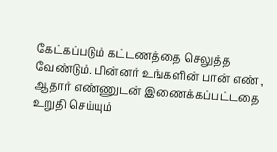கேட்கப்படும் கட்டணத்தை செலுத்த வேண்டும். பின்னர் உங்களின் பான் எண் , ஆதார் எண்ணுடன் இணைக்கப்பட்டதை உறுதி செய்யும்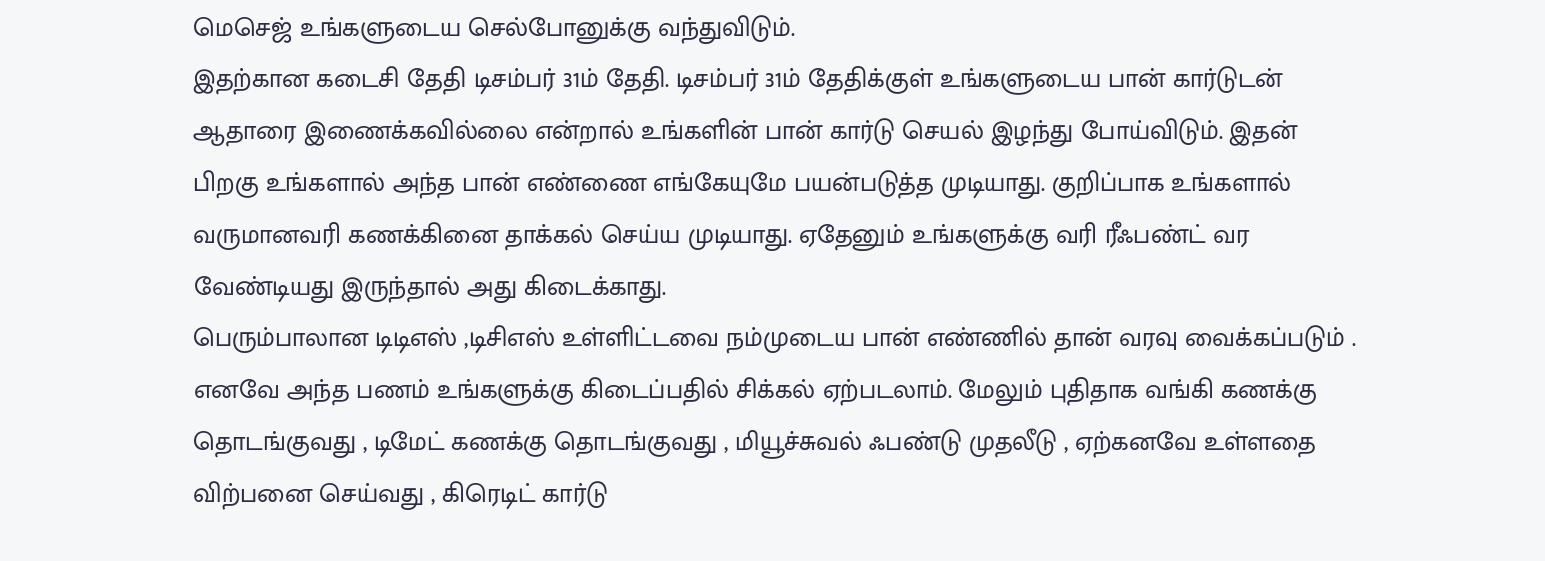மெசெஜ் உங்களுடைய செல்போனுக்கு வந்துவிடும்.
இதற்கான கடைசி தேதி டிசம்பர் 31ம் தேதி. டிசம்பர் 31ம் தேதிக்குள் உங்களுடைய பான் கார்டுடன் ஆதாரை இணைக்கவில்லை என்றால் உங்களின் பான் கார்டு செயல் இழந்து போய்விடும். இதன் பிறகு உங்களால் அந்த பான் எண்ணை எங்கேயுமே பயன்படுத்த முடியாது. குறிப்பாக உங்களால் வருமானவரி கணக்கினை தாக்கல் செய்ய முடியாது. ஏதேனும் உங்களுக்கு வரி ரீஃபண்ட் வர வேண்டியது இருந்தால் அது கிடைக்காது.
பெரும்பாலான டிடிஎஸ் ,டிசிஎஸ் உள்ளிட்டவை நம்முடைய பான் எண்ணில் தான் வரவு வைக்கப்படும் . எனவே அந்த பணம் உங்களுக்கு கிடைப்பதில் சிக்கல் ஏற்படலாம். மேலும் புதிதாக வங்கி கணக்கு தொடங்குவது , டிமேட் கணக்கு தொடங்குவது , மியூச்சுவல் ஃபண்டு முதலீடு , ஏற்கனவே உள்ளதை விற்பனை செய்வது , கிரெடிட் கார்டு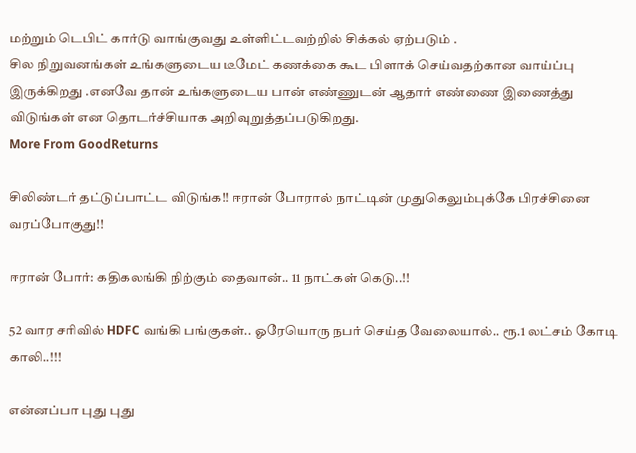மற்றும் டெபிட் கார்டு வாங்குவது உள்ளிட்டவற்றில் சிக்கல் ஏற்படும் .
சில நிறுவனங்கள் உங்களுடைய டீமேட் கணக்கை கூட பிளாக் செய்வதற்கான வாய்ப்பு இருக்கிறது .எனவே தான் உங்களுடைய பான் எண்ணுடன் ஆதார் எண்ணை இணைத்து விடுங்கள் என தொடர்ச்சியாக அறிவுறுத்தப்படுகிறது.
More From GoodReturns

சிலிண்டர் தட்டுப்பாட்ட விடுங்க!! ஈரான் போரால் நாட்டின் முதுகெலும்புக்கே பிரச்சினை வரப்போகுது!!

ஈரான் போர்: கதிகலங்கி நிற்கும் தைவான்.. 11 நாட்கள் கெடு..!!

52 வார சரிவில் HDFC வங்கி பங்குகள்.. ஓரேயொரு நபர் செய்த வேலையால்.. ரூ.1 லட்சம் கோடி காலி..!!!

என்னப்பா புது புது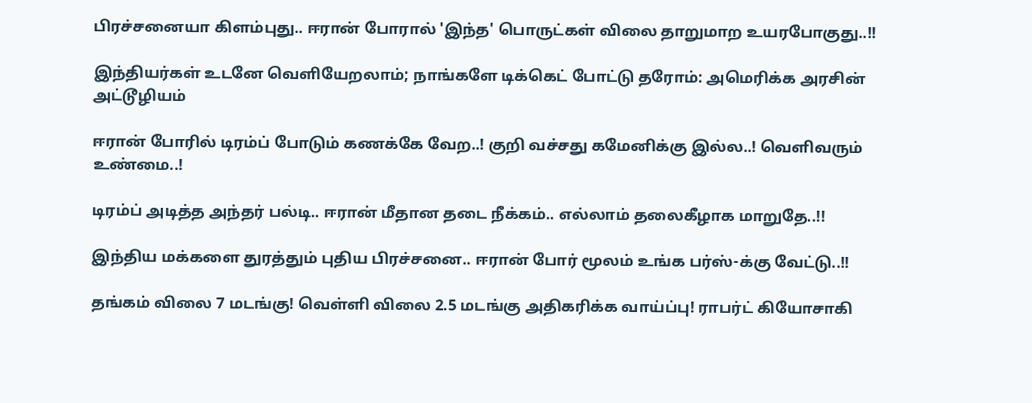பிரச்சனையா கிளம்புது.. ஈரான் போரால் 'இந்த' பொருட்கள் விலை தாறுமாற உயரபோகுது..!!

இந்தியர்கள் உடனே வெளியேறலாம்; நாங்களே டிக்கெட் போட்டு தரோம்: அமெரிக்க அரசின் அட்டூழியம்

ஈரான் போரில் டிரம்ப் போடும் கணக்கே வேற..! குறி வச்சது கமேனிக்கு இல்ல..! வெளிவரும் உண்மை..!

டிரம்ப் அடித்த அந்தர் பல்டி.. ஈரான் மீதான தடை நீக்கம்.. எல்லாம் தலைகீழாக மாறுதே..!!

இந்திய மக்களை துரத்தும் புதிய பிரச்சனை.. ஈரான் போர் மூலம் உங்க பர்ஸ்-க்கு வேட்டு..!!

தங்கம் விலை 7 மடங்கு! வெள்ளி விலை 2.5 மடங்கு அதிகரிக்க வாய்ப்பு! ராபர்ட் கியோசாகி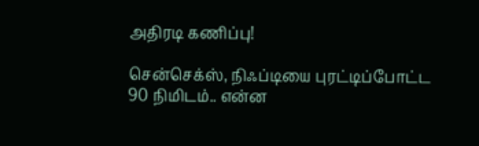அதிரடி கணிப்பு!

சென்செக்ஸ், நிஃப்டியை புரட்டிப்போட்ட 90 நிமிடம்.. என்ன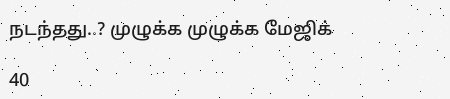நடந்தது..? முழுக்க முழுக்க மேஜிக்

40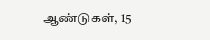ஆண்டுகள், 15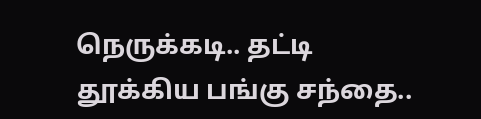நெருக்கடி.. தட்டி தூக்கிய பங்கு சந்தை..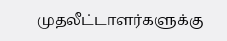முதலீட்டாளர்களுக்கு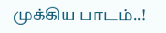முக்கிய பாடம்..!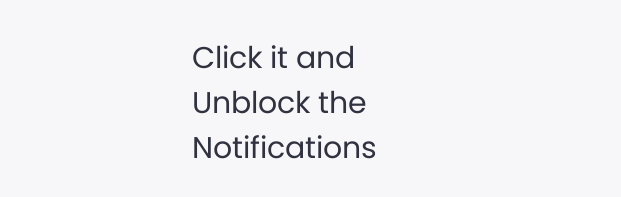Click it and Unblock the Notifications